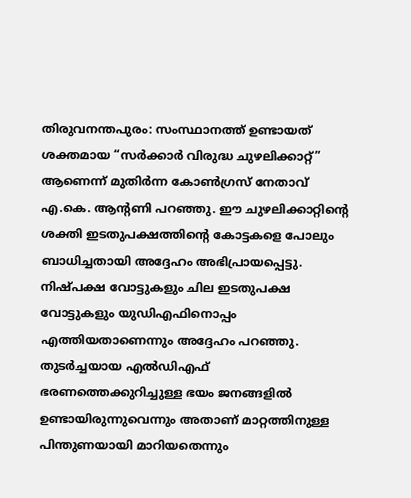തിരുവനന്തപുരം: സംസ്ഥാനത്ത് ഉണ്ടായത് ശക്തമായ “സർക്കാർ വിരുദ്ധ ചുഴലിക്കാറ്റ്” ആണെന്ന് മുതിർന്ന കോൺഗ്രസ് നേതാവ് എ.കെ. ആന്റണി പറഞ്ഞു. ഈ ചുഴലിക്കാറ്റിന്റെ ശക്തി ഇടതുപക്ഷത്തിന്റെ കോട്ടകളെ പോലും ബാധിച്ചതായി അദ്ദേഹം അഭിപ്രായപ്പെട്ടു. നിഷ്പക്ഷ വോട്ടുകളും ചില ഇടതുപക്ഷ വോട്ടുകളും യുഡിഎഫിനൊപ്പം എത്തിയതാണെന്നും അദ്ദേഹം പറഞ്ഞു.
തുടർച്ചയായ എൽഡിഎഫ് ഭരണത്തെക്കുറിച്ചുള്ള ഭയം ജനങ്ങളിൽ ഉണ്ടായിരുന്നുവെന്നും അതാണ് മാറ്റത്തിനുള്ള പിന്തുണയായി മാറിയതെന്നും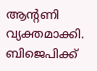ആന്റണി വ്യക്തമാക്കി. ബിജെപിക്ക്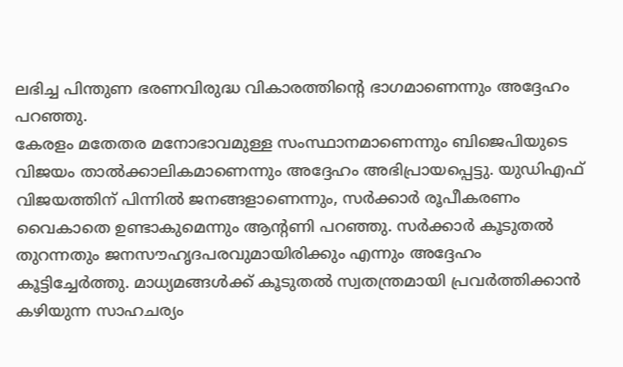ലഭിച്ച പിന്തുണ ഭരണവിരുദ്ധ വികാരത്തിന്റെ ഭാഗമാണെന്നും അദ്ദേഹം പറഞ്ഞു.
കേരളം മതേതര മനോഭാവമുള്ള സംസ്ഥാനമാണെന്നും ബിജെപിയുടെ വിജയം താൽക്കാലികമാണെന്നും അദ്ദേഹം അഭിപ്രായപ്പെട്ടു. യുഡിഎഫ് വിജയത്തിന് പിന്നിൽ ജനങ്ങളാണെന്നും, സർക്കാർ രൂപീകരണം വൈകാതെ ഉണ്ടാകുമെന്നും ആന്റണി പറഞ്ഞു. സർക്കാർ കൂടുതൽ തുറന്നതും ജനസൗഹൃദപരവുമായിരിക്കും എന്നും അദ്ദേഹം കൂട്ടിച്ചേർത്തു. മാധ്യമങ്ങൾക്ക് കൂടുതൽ സ്വതന്ത്രമായി പ്രവർത്തിക്കാൻ കഴിയുന്ന സാഹചര്യം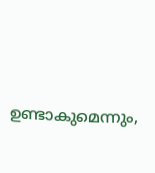ഉണ്ടാകുമെന്നും,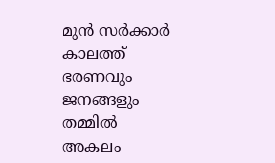മുൻ സർക്കാർ കാലത്ത് ഭരണവും ജനങ്ങളും തമ്മിൽ അകലം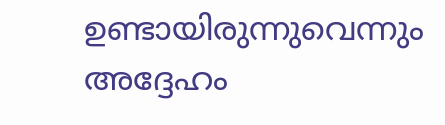ഉണ്ടായിരുന്നുവെന്നും അദ്ദേഹം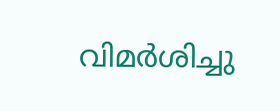വിമർശിച്ചു